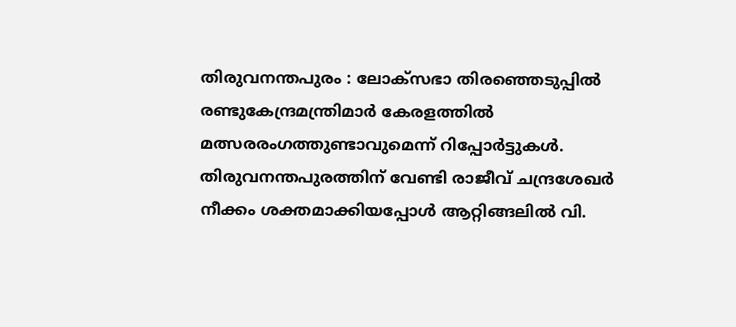തിരുവനന്തപുരം : ലോക്സഭാ തിരഞ്ഞെടുപ്പിൽ രണ്ടുകേന്ദ്രമന്ത്രിമാർ കേരളത്തിൽ മത്സരരംഗത്തുണ്ടാവുമെന്ന് റിപ്പോർട്ടുകൾ. തിരുവനന്തപുരത്തിന് വേണ്ടി രാജീവ് ചന്ദ്രശേഖർ നീക്കം ശക്തമാക്കിയപ്പോൾ ആറ്റിങ്ങലിൽ വി.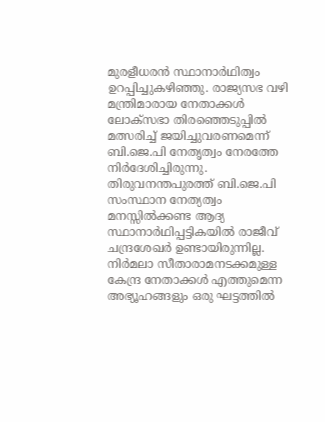മുരളീധരൻ സ്ഥാനാർഥിത്വം ഉറപ്പിച്ചുകഴിഞ്ഞു. രാജ്യസഭ വഴി മന്ത്രിമാരായ നേതാക്കൾ ലോക്സഭാ തിരഞ്ഞെടുപ്പിൽ മത്സരിച്ച് ജയിച്ചുവരണമെന്ന് ബി.ജെ.പി നേതൃത്വം നേരത്തേ നിർദേശിച്ചിരുന്നു.
തിരുവനന്തപുരത്ത് ബി.ജെ.പി സംസ്ഥാന നേത്യത്വം മനസ്സിൽക്കണ്ട ആദ്യ സ്ഥാനാർഥിപ്പട്ടികയിൽ രാജീവ് ചന്ദ്രശേഖർ ഉണ്ടായിരുന്നില്ല. നിർമലാ സീതാരാമനടക്കമുള്ള കേന്ദ്ര നേതാക്കൾ എത്തുമെന്ന അഭ്യൂഹങ്ങളും ഒരു ഘട്ടത്തിൽ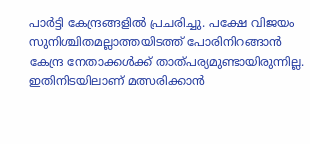പാർട്ടി കേന്ദ്രങ്ങളിൽ പ്രചരിച്ചു. പക്ഷേ വിജയം സുനിശ്ചിതമല്ലാത്തയിടത്ത് പോരിനിറങ്ങാൻ കേന്ദ്ര നേതാക്കൾക്ക് താത്പര്യമുണ്ടായിരുന്നില്ല. ഇതിനിടയിലാണ് മത്സരിക്കാൻ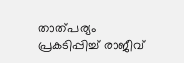താത്പര്യം പ്രകടിപ്പിച്ച് രാജീവ്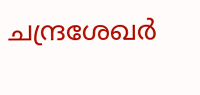ചന്ദ്രശേഖർ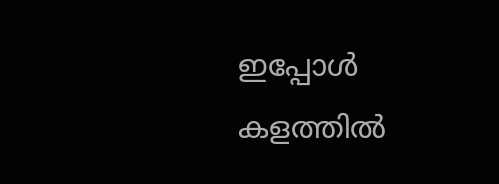ഇപ്പോൾ കളത്തിൽ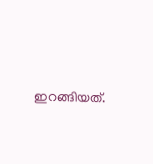ഇറങ്ങിയത്.